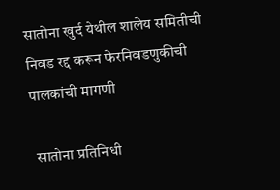सातोना खुर्द येथील शालेय समितीची निवड रद्द करून फेरनिवडणुकीची पालकांची मागणी

 सातोना प्रतिनिधी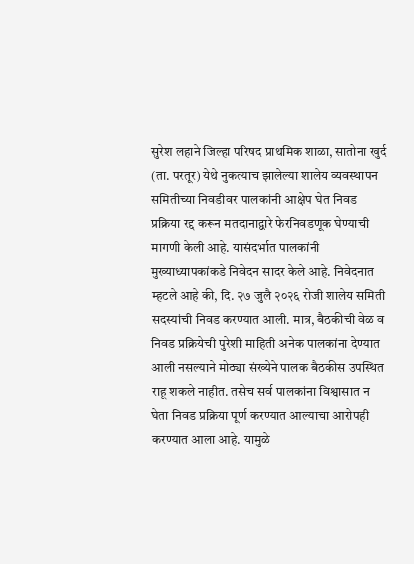सुरेश लहाने जिल्हा परिषद प्राथमिक शाळा, सातोना खुर्द (ता. परतूर) येथे नुकत्याच झालेल्या शालेय व्यवस्थापन समितीच्या निवडीवर पालकांनी आक्षेप घेत निवड प्रक्रिया रद्द करून मतदानाद्वारे फेरनिवडणूक घेण्याची मागणी केली आहे. यासंदर्भात पालकांनी मुख्याध्यापकांकडे निवेदन सादर केले आहे. निवेदनात म्हटले आहे की, दि. २७ जुलै २०२६ रोजी शालेय समिती सदस्यांची निवड करण्यात आली. मात्र, बैठकीची वेळ व निवड प्रक्रियेची पुरेशी माहिती अनेक पालकांना देण्यात आली नसल्याने मोठ्या संख्येने पालक बैठकीस उपस्थित राहू शकले नाहीत. तसेच सर्व पालकांना विश्वासात न घेता निवड प्रक्रिया पूर्ण करण्यात आल्याचा आरोपही करण्यात आला आहे. यामुळे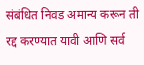संबंधित निवड अमान्य करून ती रद्द करण्यात यावी आणि सर्व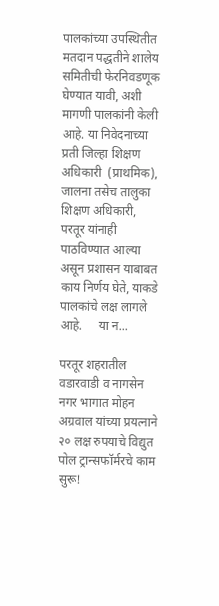पालकांच्या उपस्थितीत मतदान पद्धतीने शालेय समितीची फेरनिवडणूक घेण्यात यावी, अशी मागणी पालकांनी केली आहे. या निवेदनाच्या प्रती जिल्हा शिक्षण अधिकारी  (प्राथमिक), जालना तसेच तालुका शिक्षण अधिकारी, परतूर यांनाही पाठविण्यात आल्या असून प्रशासन याबाबत काय निर्णय घेते, याकडे पालकांचे लक्ष लागले आहे.     या न...

परतूर शहरातील वडारवाडी व नागसेन नगर भागात मोहन अग्रवाल यांच्या प्रयत्नाने २० लक्ष रुपयाचे विद्युत पोल ट्रान्सफॉर्मरचे काम सुरू!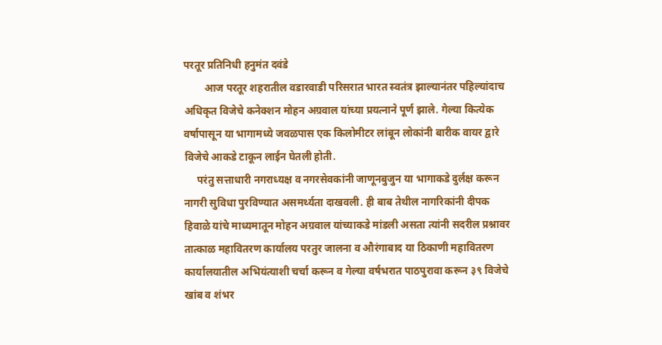परतूर प्रतिनिधी हनुमंत दवंडे
        आज परतूर शहरातील वडारवाडी परिसरात भारत स्वतंत्र झाल्यानंतर पहिल्यांदाच अधिकृत विजेचे कनेक्शन मोहन अग्रवाल यांच्या प्रयत्नाने पूर्ण झाले. गेल्या कित्येक वर्षापासून या भागामध्ये जवळपास एक किलोमीटर लांबून लोकांनी बारीक वायर द्वारे विजेचे आकडे टाकून लाईन घेतली होती.
     परंतु सत्ताधारी नगराध्यक्ष व नगरसेवकांनी जाणूनबुजुन या भागाकडे दुर्लक्ष करून नागरी सुविधा पुरविण्यात असमर्थ्यता दाखवली. ही बाब तेथील नागरिकांनी दीपक हिवाळे यांचे माध्यमातून मोहन अग्रवाल यांच्याकडे मांडली असता त्यांनी सदरील प्रश्नावर तात्काळ महावितरण कार्यालय परतुर जालना व औरंगाबाद या ठिकाणी महावितरण कार्यालयातील अभियंत्याशी चर्चा करून व गेल्या वर्षभरात पाठपुरावा करून ३९ विजेचे खांब व शंभर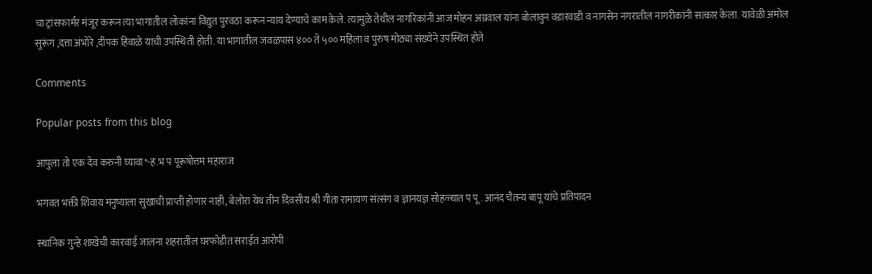चा ट्रांसफार्मर मंजूर करून त्या भागातील लोकांना विद्युत पुरवठा करून न्याय देण्याचे काम केले. त्यामुळे तेथील नागरिकांनी आज मोहन अग्रवाल यांना बोलावुन वडारवाडी व नागसेन नगरातील नागरीकांनी सत्कार केला. यावेळी अमोल सुरूंग ,दत्ता अंभोरे ,दीपक हिवाळे यांची उपस्थिती होती. या भागातील जवळपास ४०० ते ५०० महिला व पुरुष मोठ्या संख्येने उपस्थित होते

Comments

Popular posts from this blog

आपुला तो एक देव करुनी घ्यावा*-ह.भ प पूरूषोत्तम महाराज

भगवत भक्ती शिवाय मनुष्याला सुखाची प्राप्ती होणार नाही, बेलोरा येथ तीन दिवसीय श्री गीता रामायण संत्संग व ज्ञानयज्ञ सोहळ्यात प पू . आनंद चैतन्य बापू यांचे प्रतिपादन

स्थानिक गुन्हे शाखेची कारवाई जालना शहरातील घरफोडीत सराईत आरोपी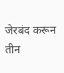जेरबंद करून तीन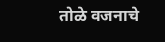तोळे वजनाचे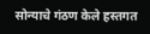सोन्याचे गंठण केले हस्तगत